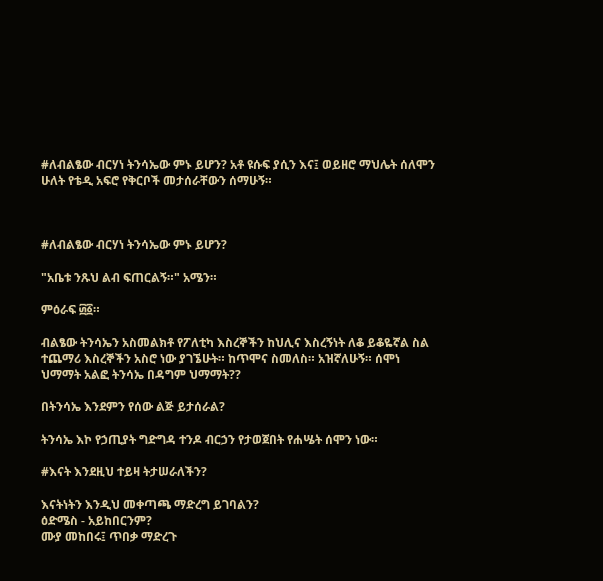#ለብልፄው ብርሃነ ትንሳኤው ምኑ ይሆን? አቶ ዩሱፍ ያሲን እና፤ ወይዘሮ ማህሌት ሰለሞን ሁለት የቴዲ አፍሮ የቅርቦች መታሰራቸውን ሰማሁኝ።



#ለብልፄው ብርሃነ ትንሳኤው ምኑ ይሆን?

"አቤቱ ንጹህ ልብ ፍጠርልኝ።" አሜን።

ምዕራፍ ፴፩።

ብልፄው ትንሳኤን አስመልክቶ የፖለቲካ እስረኞችን ከህሊና እስረኝነት ለቆ ይቆዬኛል ስል ተጨማሪ እስረኞችን አስሮ ነው ያገኜሁት። ከጥሞና ስመለስ። አዝኛለሁኝ። ሰሞነ ህማማት አልፎ ትንሳኤ በዳግም ህማማት??

በትንሳኤ እንደምን የሰው ልጅ ይታሰራል?

ትንሳኤ እኮ የኃጢያት ግድግዳ ተንዶ ብርኃን የታወጀበት የሐሤት ሰሞን ነው።

#እናት እንደዚህ ተይዛ ትታሠራለችን?

እናትነትን እንዲህ መቀጣጫ ማድረግ ይገባልን?
ዕድሜስ - አይከበርንም?
ሙያ መከበሩ፤ ጥበቃ ማድረጉ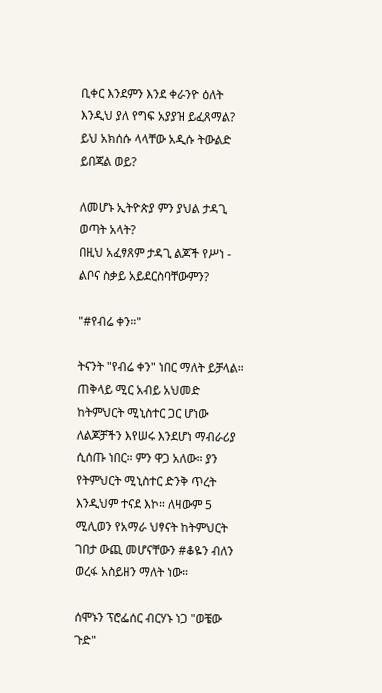ቢቀር እንደምን እንደ ቀራንዮ ዕለት እንዲህ ያለ የግፍ አያያዝ ይፈጸማል?
ይህ አክሰሱ ላላቸው አዲሱ ትውልድ ይበጃል ወይ?

ለመሆኑ ኢትዮጵያ ምን ያህል ታዳጊ ወጣት አላት?
በዚህ አፈፃጸም ታዳጊ ልጆች የሥነ - ልቦና ስቃይ አይደርስባቸውምን?

"#የብሬ ቀን።"

ትናንት "የብሬ ቀን" ነበር ማለት ይቻላል። ጠቅላይ ሚር አብይ አህመድ ከትምህርት ሚኒስተር ጋር ሆነው ለልጆቻችን እየሠሩ እንደሆነ ማብራሪያ ሲሰጡ ነበር። ምን ዋጋ አለው። ያን የትምህርት ሚኒስተር ድንቅ ጥረት እንዲህም ተናደ እኮ። ለዛውም 5 ሚሊወን የአማራ ህፃናት ከትምህርት ገበታ ውጪ መሆናቸውን #ቆዬን ብለን ወረፋ አስይዘን ማለት ነው።

ሰሞኑን ፕሮፌሰር ብርሃኑ ነጋ "ወቼው ጉድ"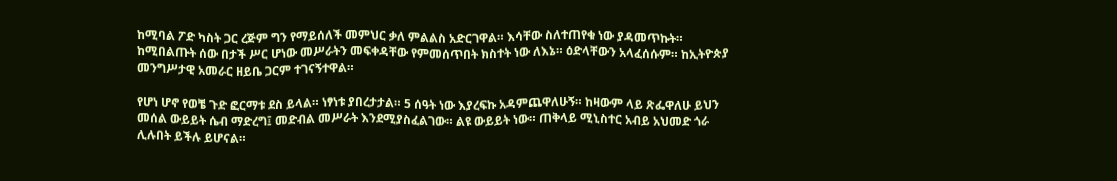ከሚባል ፖድ ካስት ጋር ረጅም ግን የማይሰለች መምህር ቃለ ምልልስ አድርገዋል። እሳቸው ስለተጠየቁ ነው ያዳመጥኩት። ከሚበልጡት ሰው በታች ሥር ሆነው መሥራትን መፍቀዳቸው የምመሰጥበት ክስተት ነው ለእኔ። ዕድላቸውን አላፈሰሱም። ከኢትዮጵያ መንግሥታዊ አመራር ዘይቤ ጋርም ተገናኝተዋል።

የሆነ ሆኖ የወቼ ጉድ ፎርማቱ ደስ ይላል። ነፃነቱ ያበረታታል። 5 ሰዓት ነው እያረፍኩ አዳምጨዋለሁኝ። ከዛውም ላይ ጽፌዋለሁ ይህን መሰል ውይይት ሴብ ማድረግ፤ መድብል መሥራት እንደሚያስፈልገው። ልዩ ውይይት ነው። ጠቅላይ ሚኒስተር አብይ አህመድ ጎራ ሊሉበት ይችሉ ይሆናል።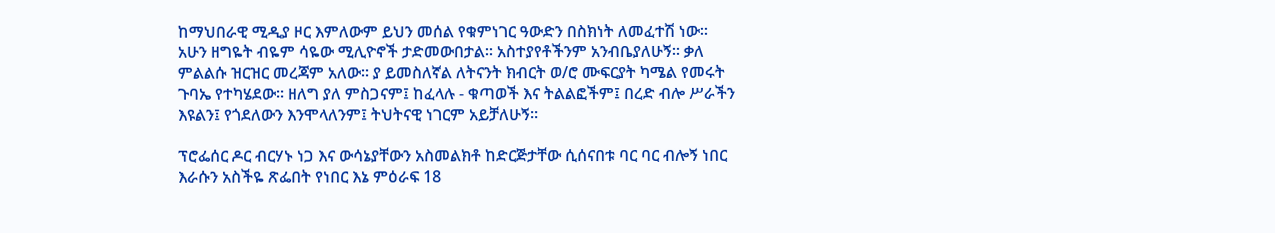ከማህበራዊ ሚዲያ ዞር እምለውም ይህን መሰል የቁምነገር ዓውድን በስክነት ለመፈተሽ ነው። አሁን ዘግዬት ብዬም ሳዬው ሚሊዮኖች ታድመውበታል። አስተያየቶችንም አንብቤያለሁኝ። ቃለ ምልልሱ ዝርዝር መረጃም አለው። ያ ይመስለኛል ለትናንት ክብርት ወ/ሮ ሙፍርያት ካሜል የመሩት ጉባኤ የተካሄደው። ዘለግ ያለ ምስጋናም፤ ከፈላሉ - ቁጣወች እና ትልልፎችም፤ በረድ ብሎ ሥራችን እዩልን፤ የጎደለውን እንሞላለንም፤ ትህትናዊ ነገርም አይቻለሁኝ።

ፕሮፌሰር ዶር ብርሃኑ ነጋ እና ውሳኔያቸውን አስመልክቶ ከድርጅታቸው ሲሰናበቱ ባር ባር ብሎኝ ነበር እራሱን አስችዬ ጽፌበት የነበር እኔ ምዕራፍ 18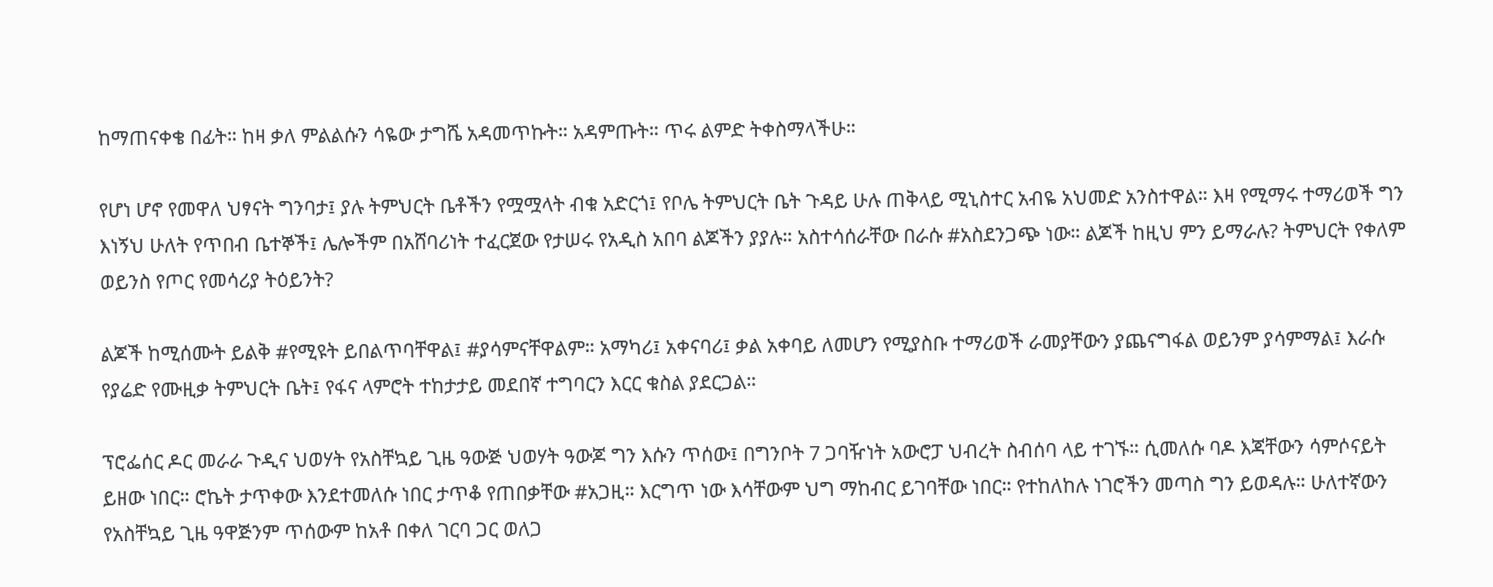ከማጠናቀቄ በፊት። ከዛ ቃለ ምልልሱን ሳዬው ታግሼ አዳመጥኩት። አዳምጡት። ጥሩ ልምድ ትቀስማላችሁ።

የሆነ ሆኖ የመዋለ ህፃናት ግንባታ፤ ያሉ ትምህርት ቤቶችን የሟሟላት ብቁ አድርጎ፤ የቦሌ ትምህርት ቤት ጉዳይ ሁሉ ጠቅላይ ሚኒስተር አብዬ አህመድ አንስተዋል። እዛ የሚማሩ ተማሪወች ግን እነኝህ ሁለት የጥበብ ቤተኞች፤ ሌሎችም በአሸባሪነት ተፈርጀው የታሠሩ የአዲስ አበባ ልጆችን ያያሉ። አስተሳሰራቸው በራሱ #አስደንጋጭ ነው። ልጆች ከዚህ ምን ይማራሉ? ትምህርት የቀለም ወይንስ የጦር የመሳሪያ ትዕይንት?

ልጆች ከሚሰሙት ይልቅ #የሚዩት ይበልጥባቸዋል፤ #ያሳምናቸዋልም። አማካሪ፤ አቀናባሪ፤ ቃል አቀባይ ለመሆን የሚያስቡ ተማሪወች ራመያቸውን ያጨናግፋል ወይንም ያሳምማል፤ እራሱ የያሬድ የሙዚቃ ትምህርት ቤት፤ የፋና ላምሮት ተከታታይ መደበኛ ተግባርን እርር ቁስል ያደርጋል።

ፕሮፌሰር ዶር መራራ ጉዲና ህወሃት የአስቸኳይ ጊዜ ዓውጅ ህወሃት ዓውጆ ግን እሱን ጥሰው፤ በግንቦት 7 ጋባዥነት አውሮፓ ህብረት ስብሰባ ላይ ተገኙ። ሲመለሱ ባዶ እጃቸውን ሳምሶናይት ይዘው ነበር። ሮኬት ታጥቀው እንደተመለሱ ነበር ታጥቆ የጠበቃቸው #አጋዚ። እርግጥ ነው እሳቸውም ህግ ማከብር ይገባቸው ነበር። የተከለከሉ ነገሮችን መጣስ ግን ይወዳሉ። ሁለተኛውን የአስቸኳይ ጊዜ ዓዋጅንም ጥሰውም ከአቶ በቀለ ገርባ ጋር ወለጋ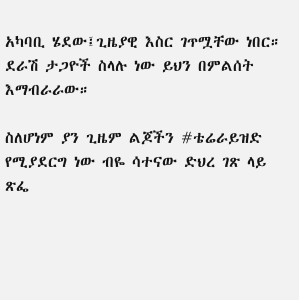አካባቢ ሄደው፤ጊዜያዊ እስር ገጥሟቸው ነበር። ደራሽ ታጋዮች ስላሉ ነው ይህን በምልሰት እማብራራው።

ስለሆነም ያን ጊዜም ልጆችን #ቴሬራይዝድ የሚያደርግ ነው ብዬ ሳተናው ድህረ ገጽ ላይ ጽፌ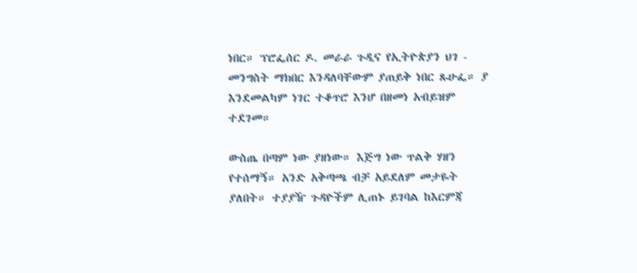ነበር። ፕሮፌሰር ዶ. መራራ ጉዲና የኢትዮጵያን ህገ - መንግስት ማክበር እንዳለባቸውም ያጠይቅ ነበር ጹሁፌ። ያ እንደመልካም ነገር ተቆጥሮ እንሆ በዘመነ አብይዝም ተደገመ።

ውስጤ በጣም ነው ያዘነው። እጅግ ነው ጥልቅ ሃዘን የተሰማኝ። አንድ አቅጣጫ ብቻ አይደለም መታዬት ያለበት። ተያያዥ ጉዳዮችም ሊጠኑ ይገባል ከእርምጃ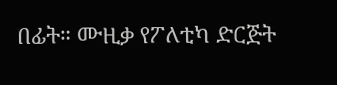በፊት። ሙዚቃ የፖለቲካ ድርጅት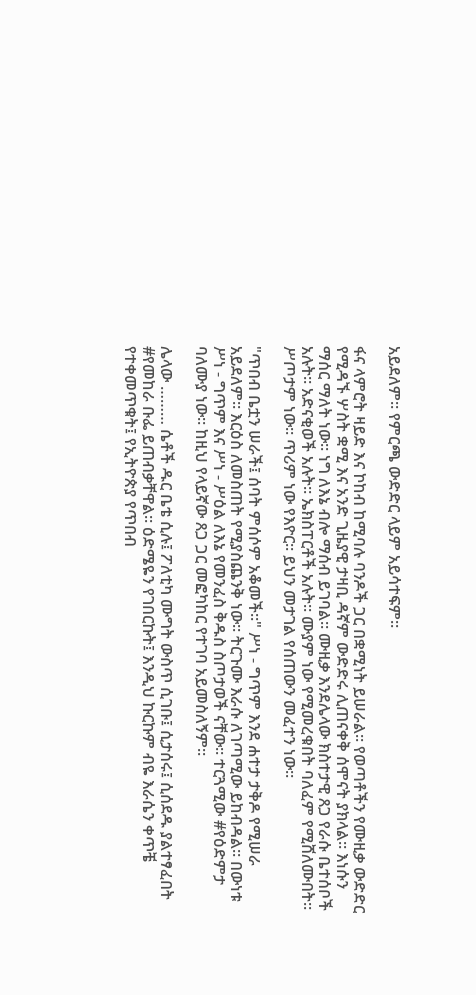አይደለም። የምርጫ ውድድር ላይም አይሳተፍም።

ፋና ላምሮት ዛይድ እና ኮከብ ከሚባሉ ባንዶች ጋር በቋሚነት ይሠራል። የወጣቶችን የሙዚቃ ውድድር የሚዳኙ ሦስት ቋሚ እና አንድ ጊዜያዊ ታዛቢ ዳኛም ውድድሩ ሊጠናቀቅ ሰሞናት ያክላል። እነሱን ማሰር ማለት ነው። ነግ ለእኔ ብሎ ማሰብ ይገባል። ሙዚቃ እንደሌላው ክስተታዊ ጸጋ የራሱ ቤተሰቦች አሉት። አድናቂወች አሉት። ኤክስፐርቶች አሉት። ሙያም ነው የሚመረቁበት ባለፈም የሚሸለሙበት። ሥጦታም ነው። ጥሪም ነው የእዮር። ይህን መታገል የሰጠውን መፈተን ነው።

"ጥበብ ቤቷን ሠራች፤ ሰባት ምሰሶም አቆመች።" ሥነ - ግጥም እንደ ሐተታ ታቅዶ የሚሠራ አይደለም። እርዕስ ለመስጠት የሚያስጨንቅ ነው። ትርጉሙ እራሱ ለገጣሚው ይከብዳል። በውነቱ ሥነ - ግጥም እና ሥነ - ሥዕል ለእኔ የመንፈስ ቅዱስ ስጦታወች ናቸው። ተርጓሚው #የዕድምታ ባለሙያ ነው። ከዚህ የላይኛው ጸጋ ጋር መፎካከር የተገባ አይመስለኝም።

ሌላው ……… ሴቶች ዱር ቤቴ ሲሉ፤ ፖለቲካ ሙግት ውስጥ ሲገቡ፤ ሲታሰሩ፤ ሲሰደዱ ያልተፃፈበት #የመከራ ቡፌ ይጠብቃቸዋል። ዕድሜዬን የገበርኩት፤ እንዲህ ኩርኩም ብዬ እራሴን ቀጥቼ የተቀመጥቁት፤ የኢትዮጵያ የጥበብ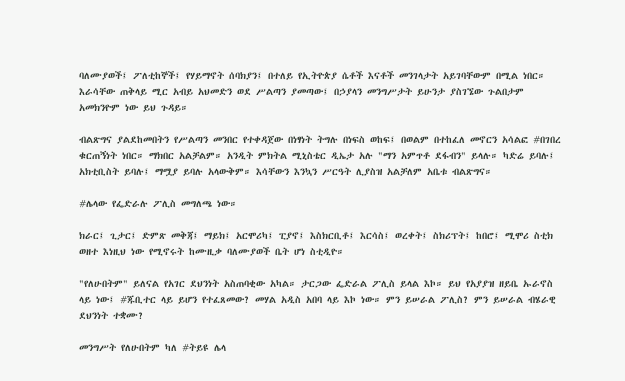ባለሙያወች፤ ፖለቲከኞች፤ የሃይማኖት ሰባክያን፤ በተለይ የኢትዮጵያ ሴቶች እናቶች መንገላታት አይገባቸውም በሚል ነበር። እራሳቸው ጠቅላይ ሚር አብይ አህመድን ወደ ሥልጣን ያመጣው፤ በኃያላን መንግሥታት ይሁንታ ያስገኜው ጉልበታም አመክንዮም ነው ይህ ጉዳይ።

ብልጽግና ያልደከመበትን የሥልጣን መንበር የተቀዳጀው በነፃነት ትግሉ በነፍስ ወከፍ፤ በወልም በተከፈለ መኖርን አሳልፎ #በገበረ ቁርጠኝነት ነበር። ማክበር አልቻልም። አንዲት ምክትል ሚኒስቴር ዲኤታ አሉ "ማን አምጥቶ ደፋብን" ይላሉ። ካድሬ ይባሉ፤ አክቲቢስት ይባሉ፤ ማሟያ ይባሉ አላውቅም። እሳቸውን እንኳን ሥርዓት ሊያስዝ አልቻለም አቤቱ ብልጽግና።

#ሌላው የፌድራሉ ፖሊስ መግለጫ ነው።

ክራር፤ ጊታር፤ ድምጽ መቅጃ፤ ማይክ፤ አርሞሪካ፤ ፒያኖ፤ እስክርቢቶ፤ እርሳስ፤ ወረቀት፤ ስክሪፕት፤ ከበሮ፤ ሚሞሪ ስቲክ ወዘተ እነዚህ ነው የሚኖሩት ከሙዚቃ ባለሙያወች ቤት ሆነ ስቲዲዮ።

"የለሁበትም" ይለናል የአገር ደህንነት አስጠባቂው አካል። ታርጋው ፌድራል ፖሊስ ይላል እኮ። ይህ የአያያዝ ዘይቤ ኡራኖስ ላይ ነው፤ #ጁቢተር ላይ ይሆን የተፈጸመው? መሃል አዲስ አበባ ላይ እኮ ነው። ምን ይሠራል ፖሊስ? ምን ይሠራል ብሄራዊ ደህንነት ተቋሙ?

መንግሥት የለሁበትም ካለ #ትይዩ ሌላ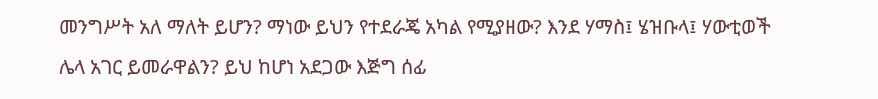መንግሥት አለ ማለት ይሆን? ማነው ይህን የተደራጄ አካል የሚያዘው? እንደ ሃማስ፤ ሄዝቡላ፤ ሃውቲወች ሌላ አገር ይመራዋልን? ይህ ከሆነ አደጋው እጅግ ሰፊ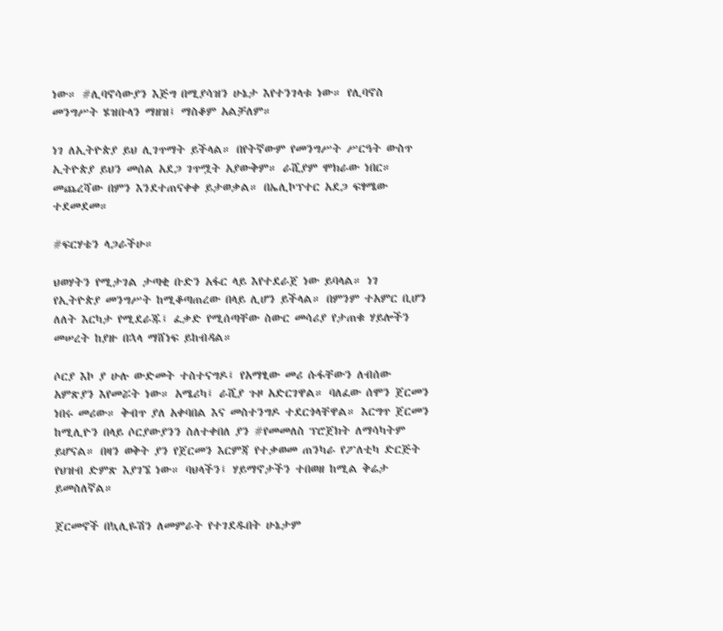ነው። #ሊባኖሳውያን እጅግ በሚያሳዝን ሁኔታ እየተንገላቱ ነው። የሊባኖስ መንግሥት ሄዝቡላን ማዘዝ፤ ማስቆም አልቻለም።

ነገ ለኢትዮጵያ ይህ ሊገጥማት ይችላል። በየትኛውም የመንግሥት ሥርዓት ውስጥ ኢትዮጵያ ይህን መሰል አደጋ ገጥሟት አያውቅም። ራሺያም ሞክራው ነበር። መጨረሻው በምን እንደተጠናቀቀ ይታወቃል። በኤሊኮፕተር አደጋ ፍፃሜው ተደመደመ።

#ፍርሃቴን ላጋራችሁ።

ህወሃትን የሚታገል ታጣቂ ቡድን አፋር ላይ እየተደራጀ ነው ይባላል። ነገ የኢትዮጵያ መንግሥት ከሚቆጣጠረው በላይ ሊሆን ይችላል። በምንም ተአምር ቢሆን ለለት እርካታ የሚደራጁ፤ ፈቃድ የሚሰጣቸው ስውር መሳሪያ የታጠቁ ሃይሎችን መሠረት ከያዙ በኋላ ማሸነፍ ይከብዳል።

ሶርያ እኮ ያ ሁሉ ውድመት ተስተናግዶ፤ የአማፂው መሪ ሱፋቸውን ለብሰው አምጽያን እየመሯት ነው። አሜሪካ፤ ራሺያ ጉዞ አድርገዋል። ባለፈው ሰሞን ጀርመን ነበሩ መሪው። ቅብጥ ያለ አቀባበል እና መስተንግዶ ተደርጎላቸዋል። እርግጥ ጀርመን ከሚሊዮን በላይ ሶርያውያንን ስለተቀበለ ያን #የመመለስ ፕሮጀክት ለማሳካትም ይሆናል። በዛን ወቅት ያን የጀርመን እርምጃ የተቃወመ ጠንካራ የፖለቲካ ድርጅት የህዝብ ድምጽ እያገኜ ነው። ባህላችን፤ ሃይማኖታችን ተበወዘ ከሚል ቅሬታ ይመስለኛል።

ጀርመኖች በኳሊዬሽን ለመምራት የተገደዱበት ሁኔታም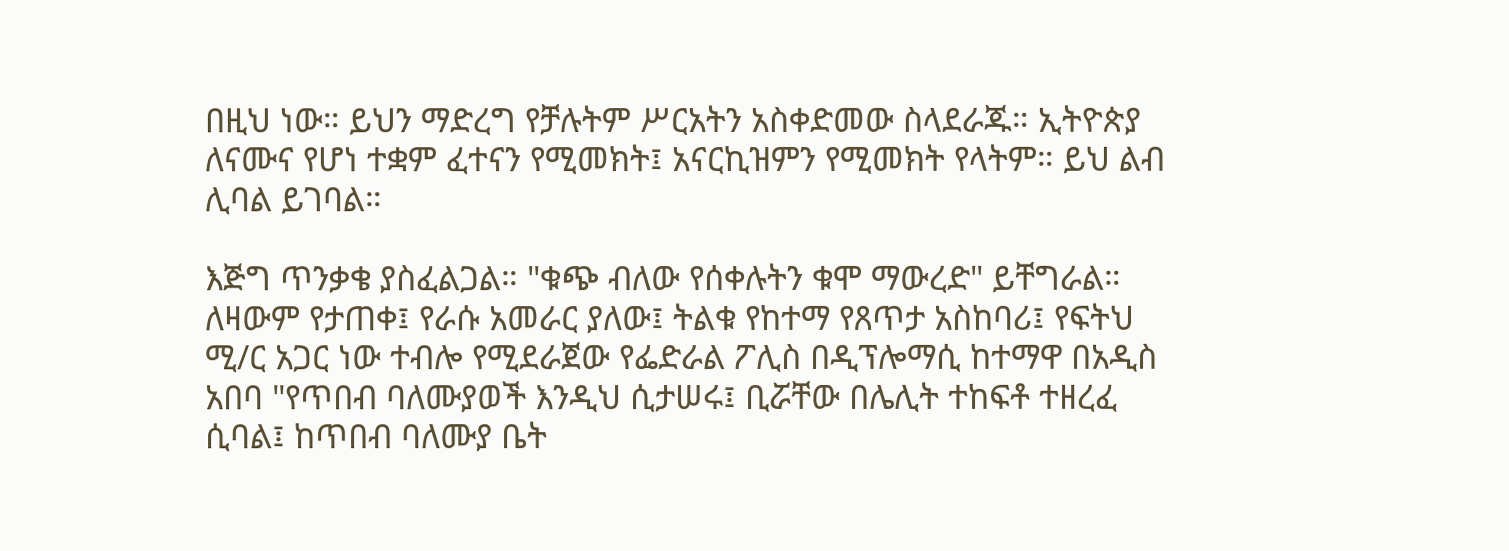በዚህ ነው። ይህን ማድረግ የቻሉትም ሥርአትን አስቀድመው ስላደራጁ። ኢትዮጵያ ለናሙና የሆነ ተቋም ፈተናን የሚመክት፤ አናርኪዝምን የሚመክት የላትም። ይህ ልብ ሊባል ይገባል።

እጅግ ጥንቃቄ ያስፈልጋል። "ቁጭ ብለው የሰቀሉትን ቁሞ ማውረድ" ይቸግራል። ለዛውም የታጠቀ፤ የራሱ አመራር ያለው፤ ትልቁ የከተማ የጸጥታ አስከባሪ፤ የፍትህ ሚ/ር አጋር ነው ተብሎ የሚደራጀው የፌድራል ፖሊስ በዲፕሎማሲ ከተማዋ በአዲስ አበባ "የጥበብ ባለሙያወች እንዲህ ሲታሠሩ፤ ቢሯቸው በሌሊት ተከፍቶ ተዘረፈ ሲባል፤ ከጥበብ ባለሙያ ቤት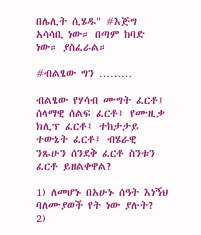በሌሊት ሲሄዱ" #እጅግ አሳሳቢ ነው። በጣም ከባድ ነው። ያስፈራል።

#ብልፄው ግን ………

ብልፄው የሃሳብ ሙግት ፈርቶ፤ ሰላማዊ ሰልፍ ፈርቶ፤ የሙዚቃ ክሊፕ ፈርቶ፤ ተከታታይ ተውኔት ፈርቶ፤ ብሄራዊ ንጹሁን ሰንደቅ ፈርቶ ስንቱን ፈርቶ ይዘልቀዋል?

1) ለመሆኑ በአሁኑ ሰዓት እነኝህ ባለሙያወች የት ነው ያሉት?
2)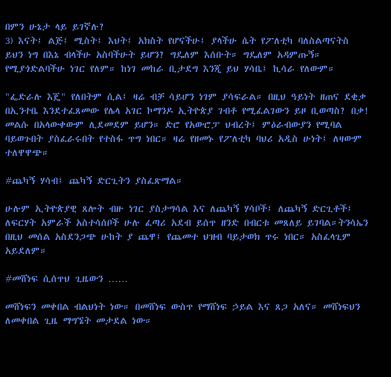በምን ሁኔታ ላይ ይገኛሉ?
3) እናት፤ ልጅ፤ ሚስት፤ እህት፤ አክስት የሆናችሁ፤ ያላችሁ ሴት የፖለቲካ ባለስልጣናትስ ይህን ነግ በእኔ ብላችሁ አስባችሁት ይሆን? ግዴለም እሰቡት። ግዴለም አዳምጡኝ። የሚያጎድልባችሁ ነገር የለም። ከነገ መከራ ቢታደግ እንጂ ይህ ሃሳቤ፤ ኪሳራ የለውም።

"ፌድራሉ እጄ" የለበትም ሲል፤ ዛሬ ብቻ ሳይሆን ነገም ያሳፍራል። በዚህ ዓይነት ዘጠና ደቂቃ በኢንተቤ እንደተፈጸመው የሌላ አገር ኮማንዶ ኢትዮጵያ ገብቶ የሚፈልገውን ይዞ ቢወጣስ? በቃ! መልሱ በአላውቀውም ሊደመደም ይሆን። ድሮ የአውሮፓ ህብረት፤ ምዕራብውያን የሚባል ባይወጉበት ያስፈራሩበት የተስፋ ጥግ ነበር። ዛሬ የዘመኑ የፖለቲካ ባህሪ አዲስ ሁነት፤ ለዛውም ተለዋዋጭ።

#ጨካኝ ሃሳብ፤ ጨካኝ ድርጊትን ያስፈጽማል።

ሁሉም ኢትዮጵያዊ ጸሎት ብዙ ነገር ያስታግሳል እና ለጨካኝ ሃሳቦች፤ ለጨካኝ ድርጊቶች፤ ለፍርሃት አምራች አስተሳሰቦች ሁሉ ፈጣሪ አደብ ይሰጥ ዘንድ በብርቱ መጸለይ ይገባል።ትንሳኤን በዚህ መሰል አስደንጋጭ ሁከት ያ ጨዋ፤ የጨመተ ህዝብ ባይታወክ ጥሩ ነበር። አስፈላጊም አይደለም።

#መሸነፍ ሲሰጥህ ጊዜውን ……

መሸነፍን መቀበል ብልህነት ነው። በመሸነፍ ውስጥ የማሸነፍ ኃይል እና ጸጋ አለና። መሸነፍህን ለመቀበል ጊዜ ማግኜት መታደል ነው።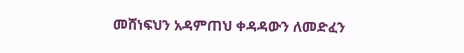መሸነፍህን አዳምጠህ ቀዳዳውን ለመድፈን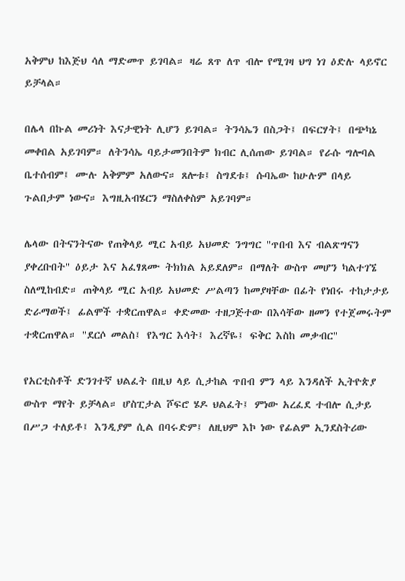አቅምህ ከእጅህ ሳለ ማድመጥ ይገባል። ዛሬ ጸጥ ለጥ ብሎ የሚገዛ ህግ ነገ ዕድሉ ላይኖር ይቻላል።

በሌላ በኩል መሪነት እናታዊነት ሊሆን ይገባል። ትንሳኤን በስጋት፤ በፍርሃት፤ በጭካኔ መቀበል አይገባም። ለትንሳኤ ባይታመንበትም ክብር ሊሰጠው ይገባል። የራሱ ግሎባል ቤተሰብም፤ ሙሉ አቅምም አለውና። ጸሎቱ፤ ስግደቱ፤ ሱባኤው ከሁሉም በላይ ጉልበታም ነውና። እግዚአብሄርን ማስለቀስም አይገባም።

ሌላው በትናንትናው የጠቅላይ ሚር አብይ አህመድ ንግግር "ጥበብ እና ብልጽግናን ያቀረቡበት" ዕይታ እና አፈፃጸሙ ትክክል አይደለም። በማለት ውስጥ መሆን ካልተገኜ ስለሚከብድ። ጠቅላይ ሚር አብይ አህመድ ሥልጣን ከመያዛቸው በፊት የነበሩ ተከታታይ ድራማወች፤ ፊልሞች ተቋርጠዋል። ቀድመው ተዘጋጅተው በእሳቸው ዘመን የተጀመሩትም ተቋርጠዋል። "ደርሶ መልስ፤ የእግር እሳት፤ እረኛዬ፤ ፍቅር እስከ መቃብር"

የአርቲስቶች ድንገተኛ ህልፈት በዚህ ላይ ሲታከል ጥበብ ምን ላይ እንዳለች ኢትዮጵያ ውስጥ ማየት ይቻላል። ሆስፒታል ሾፍሮ ሄዶ ህልፈት፤ ምነው አረፈደ ተብሎ ሲታይ በሥጋ ተለይቶ፤ እንዲያም ሲል በባሩድም፤ ለዚህም እኮ ነው የፊልም ኢንደስትሪው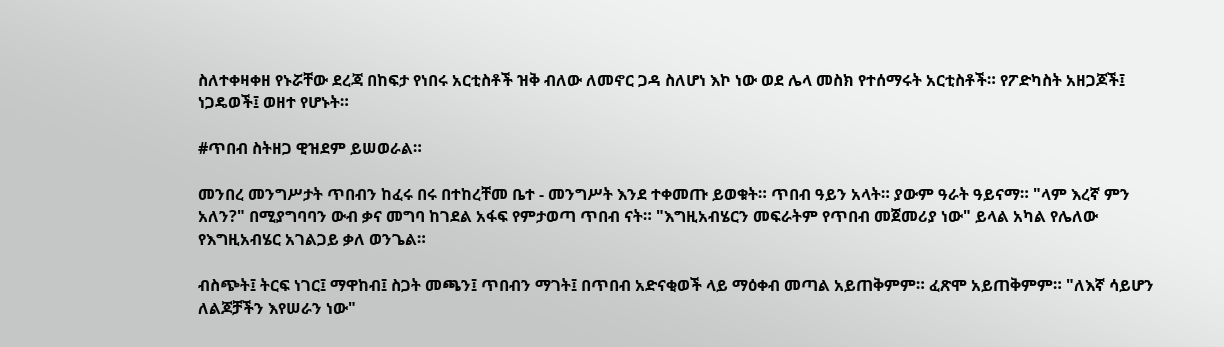ስለተቀዛቀዘ የኑሯቸው ደረጃ በከፍታ የነበሩ አርቲስቶች ዝቅ ብለው ለመኖር ጋዳ ስለሆነ እኮ ነው ወደ ሌላ መስክ የተሰማሩት አርቲስቶች። የፖድካስት አዘጋጆች፤ ነጋዴወች፤ ወዘተ የሆኑት።

#ጥበብ ስትዘጋ ዊዝደም ይሠወራል።

መንበረ መንግሥታት ጥበብን ከፈሩ በሩ በተከረቸመ ቤተ - መንግሥት እንደ ተቀመጡ ይወቁት። ጥበብ ዓይን አላት። ያውም ዓራት ዓይናማ። "ላም እረኛ ምን አለን?" በሚያግባባን ውብ ቃና መግባ ከገደል አፋፍ የምታወጣ ጥበብ ናት። "እግዚአብሄርን መፍራትም የጥበብ መጀመሪያ ነው" ይላል አካል የሌለው የእግዚአብሄር አገልጋይ ቃለ ወንጌል።

ብስጭት፤ ትርፍ ነገር፤ ማዋከብ፤ ስጋት መጫን፤ ጥበብን ማገት፤ በጥበብ አድናቂወች ላይ ማዕቀብ መጣል አይጠቅምም። ፈጽሞ አይጠቅምም። "ለእኛ ሳይሆን ለልጆቻችን እየሠራን ነው"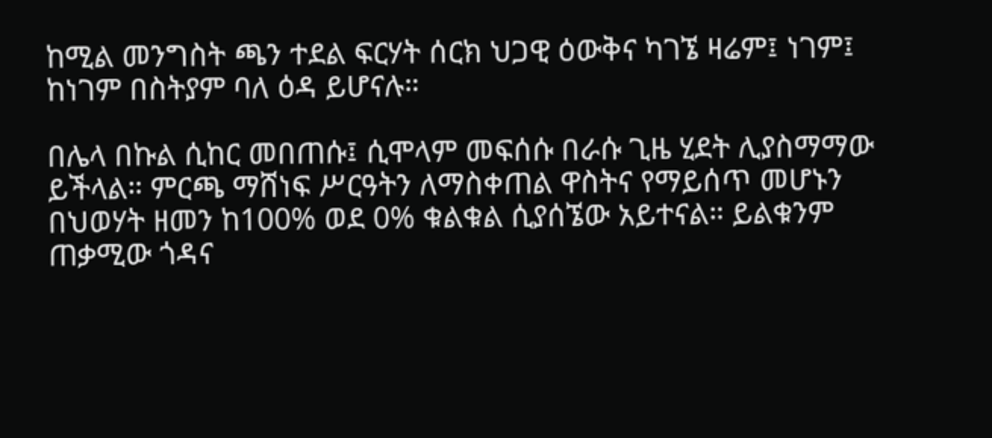ከሚል መንግስት ጫን ተደል ፍርሃት ሰርክ ህጋዊ ዕውቅና ካገኜ ዛሬም፤ ነገም፤ ከነገም በስትያም ባለ ዕዳ ይሆናሉ።

በሌላ በኩል ሲከር መበጠሱ፤ ሲሞላም መፍሰሱ በራሱ ጊዜ ሂደት ሊያስማማው ይችላል። ምርጫ ማሸነፍ ሥርዓትን ለማስቀጠል ዋስትና የማይሰጥ መሆኑን በህወሃት ዘመን ከ100% ወደ 0% ቁልቁል ሲያሰኜው አይተናል። ይልቁንም ጠቃሚው ጎዳና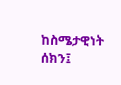ከስሜታዊነት ሰክን፤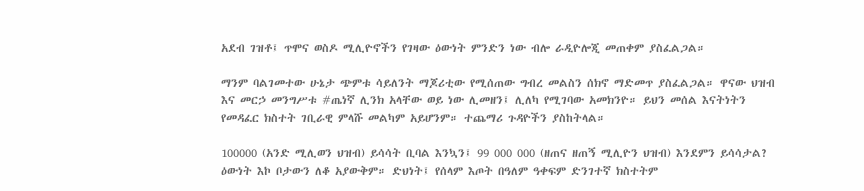አደብ ገዝቶ፤ ጥሞና ወስዶ ሚሊዮኖችን የገዛው ዕውነት ምንድን ነው ብሎ ራዲዮሎጂ መጠቀም ያስፈልጋል።

ማንም ባልገመተው ሁኔታ ጭምቱ ሳይለንት ማጆሪቲው የሚሰጠው ግብረ መልስን ሰክኖ ማድመጥ ያስፈልጋል። ዋናው ህዝብ እና መርኃ መንግሥቱ #ጤነኛ ሊንክ አላቸው ወይ ነው ሊመዘን፤ ሊለካ የሚገባው አመክንዮ። ይህን መሰል እናትነትን የመዳፈር ክስተት ገቢራዊ ምላሹ መልካም አይሆንም። ተጨማሪ ጉዳዮችን ያስከትላል።

100000 (አንድ ሚሊወን ህዝብ) ይሳሳት ቢባል እንኳን፤ 99 000 000 (ዘጠና ዘጠኝ ሚሊዮን ህዝብ) እንደምን ይሳሳታል? ዕውነት እኮ ቦታውን ለቆ አያውቅም። ድህነት፤ የሰላም እጦት በዓለም ዓቀፍም ድንገተኛ ክስተትም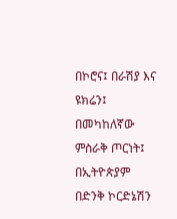በኮሮና፤ በራሽያ እና ዩክሬን፤ በመካከለኛው ምስራቅ ጦርነት፤ በኢትዮጵያም በድንቅ ኮርድኔሽን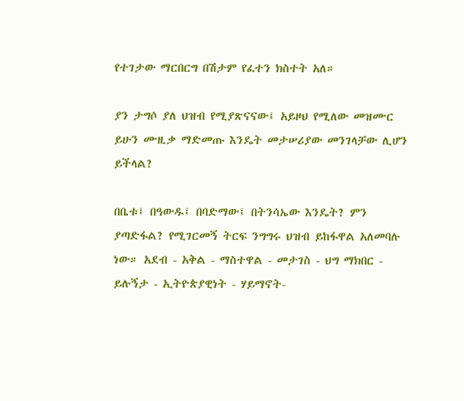የተገታው ማርበርግ በሽታም የፈተን ክስተት አለ።

ያን ታግሶ ያለ ህዝብ የሚያጽናናው፤ አይዞህ የሚለው መዝሙር ይሁን ሙዚቃ ማድመጡ እንዴት መታሠሪያው መንገላቻው ሊሆን ይችላል?

በቤቱ፤ በዓውዱ፤ በባድማው፤ በትንሳኤው እንዴት? ምን ያጣድፋል? የሚገርመኝ ትርፍ ንግግሩ ህዝብ ይከፋዋል አለመባሉ ነው። አደብ - አቅል - ማስተዋል - መታገስ - ህግ ማክበር - ይሉኝታ - ኢትዮጵያዊነት - ሃይማኖት-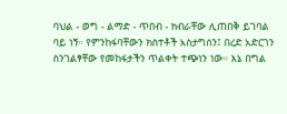ባህል - ወግ - ልማድ - ጥበብ - ክብራቸው ሊጠበቅ ይገባል ባይ ነኝ። የምንከፋባቸውን ክስተቶች አስታግሰን፤ በረድ አድርገን ስንገልፃቸው የመከፋታችን ጥልቀት ተጭነን ነው። እኔ በግል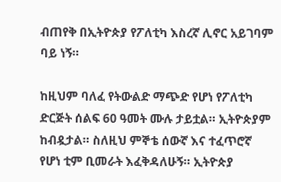ብጠየቅ በኢትዮጵያ የፖለቲካ እስረኛ ሊኖር አይገባም ባይ ነኝ።

ከዚህም ባለፈ የትውልድ ማጭድ የሆነ የፖለቲካ ድርጅት ሰልፍ 60 ዓመት ሙሉ ታይቷል። ኢትዮጵያም ከብዷታል። ስለዚህ ምኞቴ ሰውኛ እና ተፈጥሮኛ የሆነ ቲም ቢመራት እፈቅዳለሁኝ። ኢትዮጵያ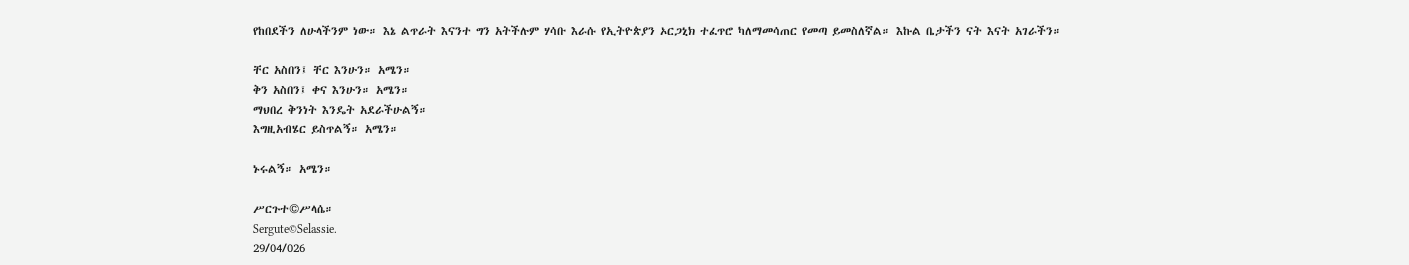የከበደችን ለሁላችንም ነው። እኔ ልጥራት እናንተ ግን አትችሉም ሃሳቡ እራሱ የኢትዮጵያን ኦርጋኒክ ተፈጥሮ ካለማመሳጠር የመጣ ይመስለኛል። እኩል ቤታችን ናት እናት አገራችን።

ቸር አስበን፤ ቸር እንሁን። አሜን።
ቅን አስበን፤ ቀና እንሁን። አሜን።
ማህበረ ቅንነት እንዴት አደራችሁልኝ።
እግዚአብሄር ይስጥልኝ። አሜን።

ኑሩልኝ። አሜን።

ሥርጉተ©ሥላሴ።
Sergute©Selassie.
29/04/026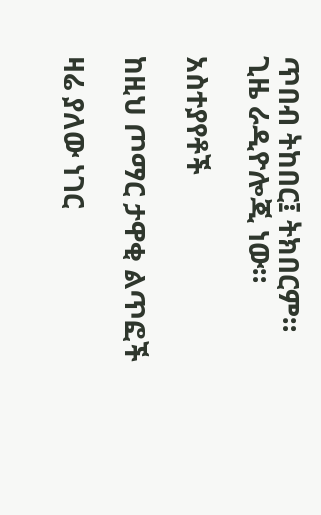ጥበብ ትከበር፤ ትክበርም።
ጊዜ ራዲዮሎጂ ነው።

አስተያየቶች

ከዚህ ጦማር ታዋቂ ልጥፎች

ዛሬ ያለው ነገር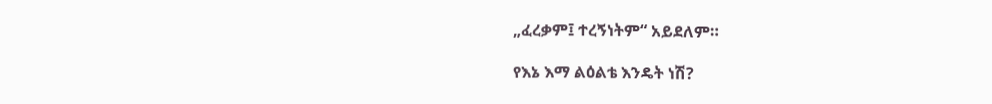„ፈረቃም፤ ተረኝነትም“ አይደለም።

የእኔ እማ ልዕልቴ እንዴት ነሽ?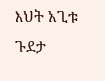እህት አጊቱ ጉደታ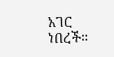አገር ነበረች።